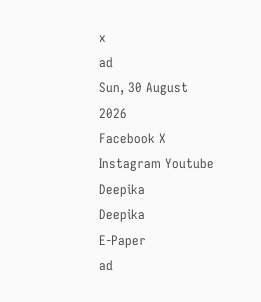x
ad
Sun, 30 August 2026
Facebook X Instagram Youtube
Deepika
Deepika
E-Paper
ad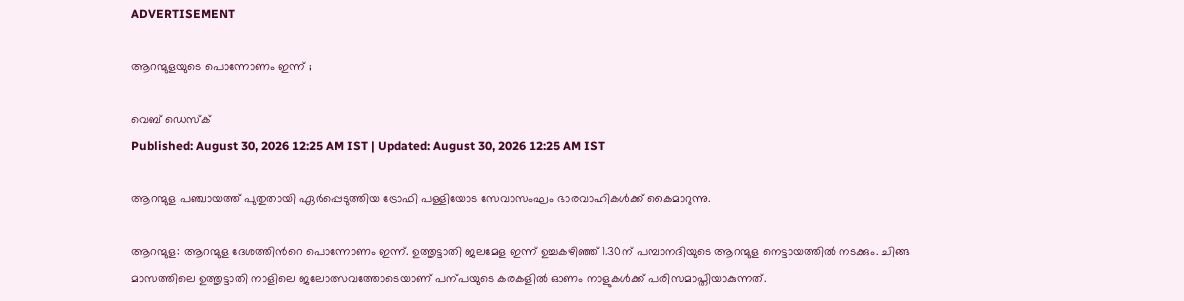ADVERTISEMENT

ആറന്മുളയുടെ പൊന്നോണം ഇന്ന് ;

വെബ് ഡെസ്ക്
Published: August 30, 2026 12:25 AM IST | Updated: August 30, 2026 12:25 AM IST

ആറന്മുള പഞ്ചായത്ത് പുതുതായി ഏർപ്പെടുത്തിയ ട്രോഫി പള്ളിയോട സേവാസംഘം ഭാരവാഹികൾക്ക് കൈമാറുന്നു.

ആറന്മുള: ആറന്മുള ദേശത്തിന്‍റെ പൊന്നോണം ഇന്ന്. ഉത്തൃട്ടാതി ജലമേള ഇന്ന് ഉച്ചകഴിഞ്ഞ് 1.30ന് പമ്പാനദിയുടെ ആറന്മുള നെട്ടായത്തില്‍ നടക്കും. ചിങ്ങ മാസത്തിലെ ഉത്തൃട്ടാതി നാളിലെ ജലോത്സവത്തോടെയാണ് പന്പയുടെ കരകളിൽ ഓണം നാളുകൾക്ക് പരിസമാപ്തിയാകുന്നത്.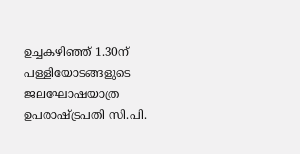ഉച്ചകഴിഞ്ഞ് 1.30ന് പള്ളിയോടങ്ങളുടെ ജലഘോഷയാത്ര ഉപരാഷ്‌ട്രപതി സി.പി.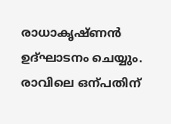രാധാകൃഷ്ണൻ ഉദ്ഘാടനം ചെയ്യും. രാവിലെ ഒന്പതിന്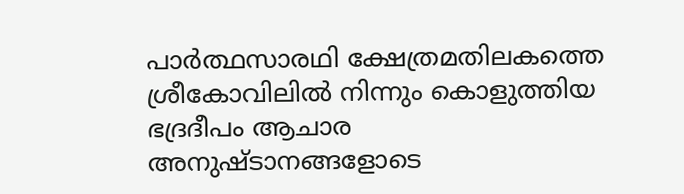പാര്‍ത്ഥസാരഥി ക്ഷേത്രമതിലകത്തെ ശ്രീകോവിലില്‍ നിന്നും കൊളുത്തിയ ഭദ്രദീപം ആചാര അനുഷ്‌ടാനങ്ങളോടെ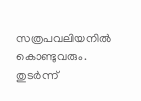സത്രപവലിയനില്‍ കൊണ്ടുവരും. തുടര്‍ന്ന്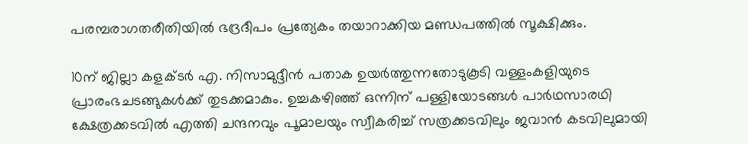പരമ്പരാഗതരീതിയില്‍ ഭദ്രദീപം പ്രത്യേകം തയാറാക്കിയ മണ്ഡപത്തില്‍ സൂക്ഷിക്കും.

10ന് ജില്ലാ കളക്‌ടര്‍ എ. നിസാമുദ്ദീൻ പതാക ഉയര്‍ത്തുന്നതോടുകൂടി വള്ളംകളിയുടെ പ്രാരംഭചടങ്ങുകള്‍ക്ക് തുടക്കമാകും. ഉച്ചകഴിഞ്ഞ് ഒന്നിന് പള്ളിയോടങ്ങള്‍ പാർഥസാരഥി ക്ഷേത്രക്കടവില്‍ എത്തി ചന്ദനവും പൂമാലയും സ്വീകരിച്ച് സത്രക്കടവിലും ജവാൻ കടവിലുമായി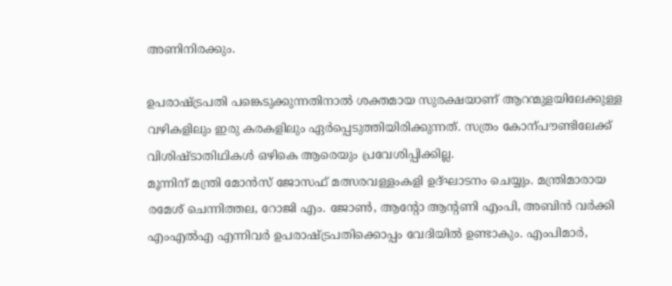അണിനിരക്കും.

ഉപരാഷ്‌ട്രപതി പങ്കെടുക്കുന്നതിനാൽ ശക്തമായ സുരക്ഷയാണ് ആറന്മുളയിലേക്കുള്ള വഴികളിലും ഇരു കരകളിലും ഏർപ്പെടുത്തിയിരിക്കുന്നത്. സത്രം കോന്പൗണ്ടിലേക്ക് വിശിഷ്‌ടാതിഥികൾ ഒഴികെ ആരെയും പ്രവേശിപ്പിക്കില്ല.
മൂന്നിന് മന്ത്രി മോൻസ് ജോസഫ് മത്സരവള്ളംകളി ഉദ്ഘാടനം ചെയ്യും. മന്ത്രിമാരായ രമേശ് ചെന്നിത്തല, റോജി എം. ജോൺ, ആന്‍റോ ആന്‍റണി എംപി, അബിൻ വർക്കി എംഎൽഎ എന്നിവർ ഉപരാഷ്ട്രപതിക്കൊപ്പം വേദിയിൽ ഉണ്ടാകും. എംപിമാർ,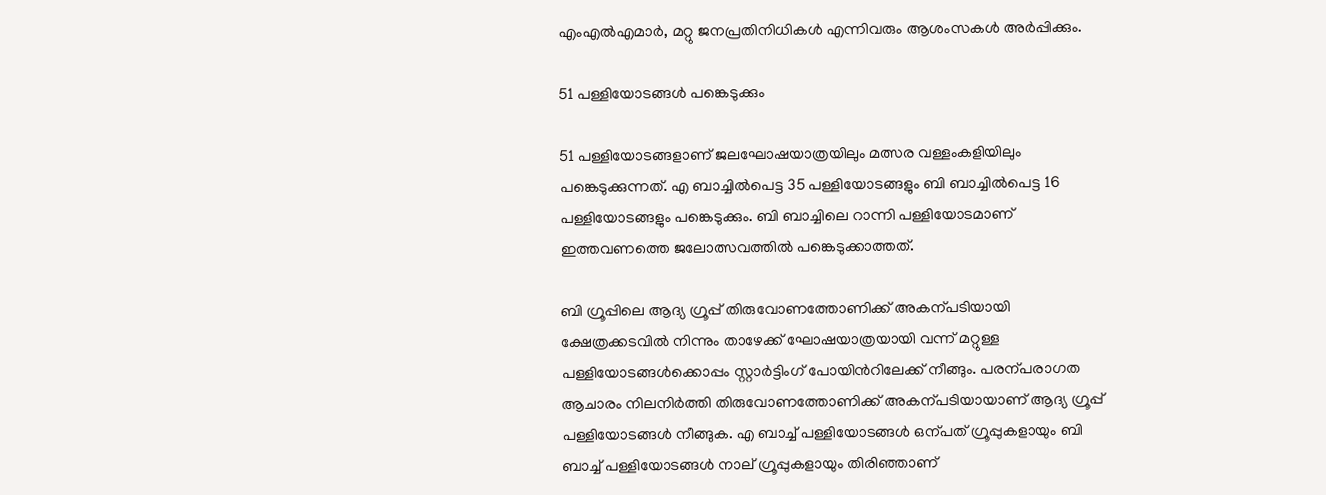എംഎൽഎമാർ, മറ്റു ജനപ്രതിനിധികൾ എന്നിവരും ആശംസകൾ അർപ്പിക്കും.

51 പള്ളിയോടങ്ങൾ പങ്കെടുക്കും

51 പള്ളിയോടങ്ങളാണ് ജലഘോഷയാത്രയിലും മത്സര വള്ളംകളിയിലും പങ്കെടുക്കുന്നത്. എ ബാച്ചിൽപെട്ട 35 പള്ളിയോടങ്ങളും ബി ബാച്ചിൽപെട്ട 16 പള്ളിയോടങ്ങളും പങ്കെടുക്കും. ബി ബാച്ചിലെ റാന്നി പള്ളിയോടമാണ് ഇത്തവണത്തെ ജലോത്സവത്തിൽ പങ്കെടുക്കാത്തത്.

ബി ഗ്രൂപ്പിലെ ആദ്യ ഗ്രൂപ്പ് തിരുവോണത്തോണിക്ക് അകന്പടിയായി ക്ഷേത്രക്കടവില്‍ നിന്നും താഴേക്ക് ഘോഷയാത്രയായി വന്ന് മറ്റുള്ള പള്ളിയോടങ്ങള്‍ക്കൊപ്പം സ്റ്റാര്‍ട്ടിംഗ് പോയിന്‍റിലേക്ക് നീങ്ങും. പരന്പരാഗത ആചാരം നിലനിർത്തി തിരുവോണത്തോണിക്ക് അകന്പടിയായാണ് ആദ്യ ഗ്രൂപ്പ് പള്ളിയോടങ്ങൾ നീങ്ങുക. എ ബാച്ച് പള്ളിയോടങ്ങൾ ഒന്പത് ഗ്രൂപ്പുകളായും ബി ബാച്ച് പള്ളിയോടങ്ങൾ നാല് ഗ്രൂപ്പുകളായും തിരിഞ്ഞാണ്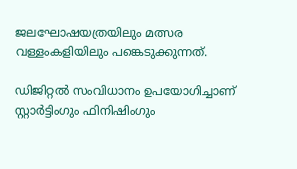ജലഘോഷയത്രയിലും മത്സര വള്ളംകളിയിലും പങ്കെടുക്കുന്നത്.

ഡിജിറ്റല്‍ സംവിധാനം ഉപയോഗിച്ചാണ് സ്റ്റാര്‍ട്ടിംഗും ഫിനിഷിംഗും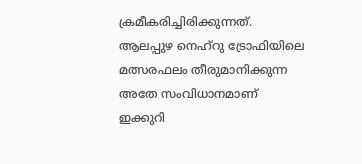ക്രമീകരിച്ചിരിക്കുന്നത്. ആലപ്പുഴ നെഹ്റു ട്രോഫിയിലെ മത്സരഫലം തീരുമാനിക്കുന്ന അതേ സംവിധാനമാണ് ഇക്കുറി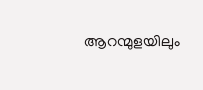ആറന്മുളയിലും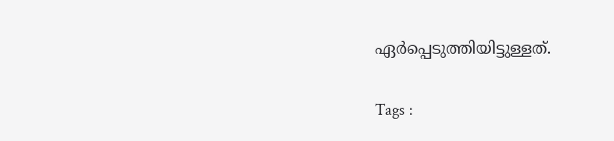ഏർപ്പെടുത്തിയിട്ടുള്ളത്.

Tags :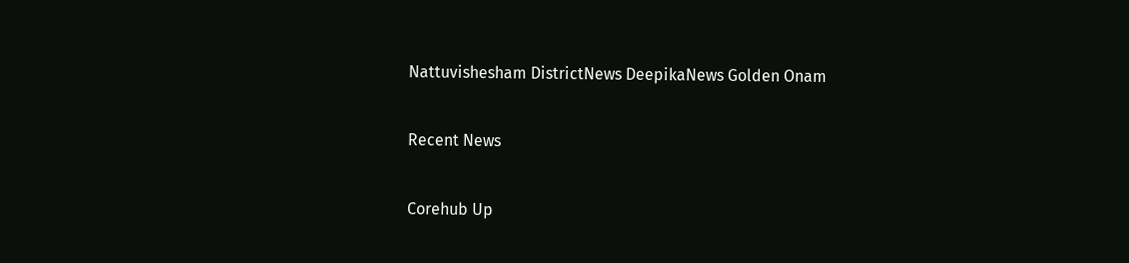Nattuvishesham DistrictNews DeepikaNews Golden Onam

Recent News

Corehub Up